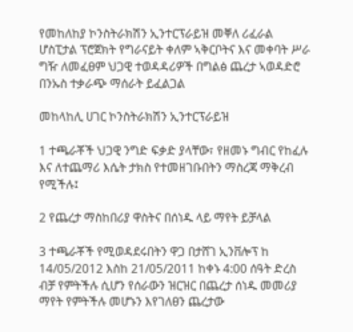የመከለከያ ኮንስትራክሽን ኢንተርፕራይዝ መቐለ ሪፈራል ሆስፒታል ፕሮጀክት የግራናይት ቀለም ኣቅርቦትና እና መቀባት ሥራ ግዥ ለመፈፀም ህጋዊ ተወዳዳሪዎች በግልፅ ጨረታ ኣወዳድሮ በንኡስ ተቃራጭ ማሰራት ይፈልጋል

መከላከሊ ሀገር ኮንስትራክሽን ኢንተርፕራይዝ

1 ተጫራቾች ህጋዊ ንግድ ፍቃድ ያላቸው፣ የዘመኑ ግብር የከፈሉ እና ለተጨማሪ እሴት ታክስ የተመዘገቡበትን ማስረጃ ማቅረብ የሚችሉ፤

2 የጨረታ ማስከበሪያ ዋስትና በሰነዱ ላይ ማየት ይቻላል

3 ተጫራቾች የሚወዳደሩበትን ዋጋ በታሸገ ኢንቨሎፕ ከ 14/05/2012 እስከ 21/05/2011 ከቀኑ 4:00 ሰዓት ድረስ ብቻ የምትችሉ ሲሆን የሰራውን ዝርዝር በጨረታ ሰነዱ መመሪያ ማየት የምትችሉ መሆኑን እየገለፀን ጨረታው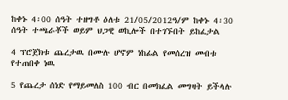ከቀኑ 4፡00 ሰዓት ተዘግቶ ዕለቱ 21/05/2012ዓ/ም ከቀኑ 4፡30 ሰዓት ተጫራቾች ወይም ህጋዊ ወኪሎች በተገኙበት ይከፈታል

4 ፕሮጀክቱ ጨረታዉ በሙሉ ሆኖም ነከፊል የመሰረዝ መብቱ የተጠበቀ ነዉ

5 የጨረታ ሰነድ የማይመለስ 100 ብር በመክፈል መግዛት ይችላሉ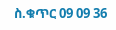ስ.ቁጥር 09 09 36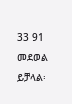33 91 መደወል ይቻላል፡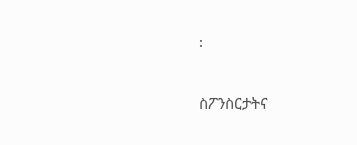፡

ስፖንስርታትና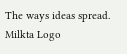The ways ideas spread.
Milkta Logo